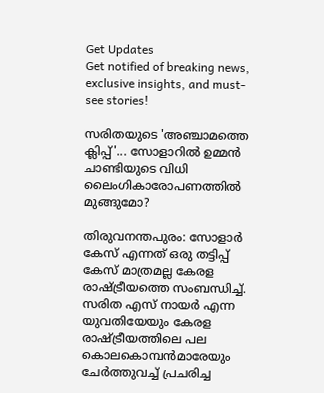Get Updates
Get notified of breaking news, exclusive insights, and must-see stories!

സരിതയുടെ 'അഞ്ചാമത്തെ ക്ലിപ്പ്'... സോളാറില്‍ ഉമ്മന്‍ ചാണ്ടിയുടെ വിധി ലൈംഗികാരോപണത്തില്‍ മുങ്ങുമോ?

തിരുവനന്തപുരം: സോളാര്‍ കേസ് എന്നത് ഒരു തട്ടിപ്പ് കേസ് മാത്രമല്ല കേരള രാഷ്ട്രീയത്തെ സംബന്ധിച്ച്. സരിത എസ് നായര്‍ എന്ന യുവതിയേയും കേരള രാഷ്ട്രീയത്തിലെ പല കൊലകൊമ്പന്‍മാരേയും ചേര്‍ത്തുവച്ച് പ്രചരിച്ച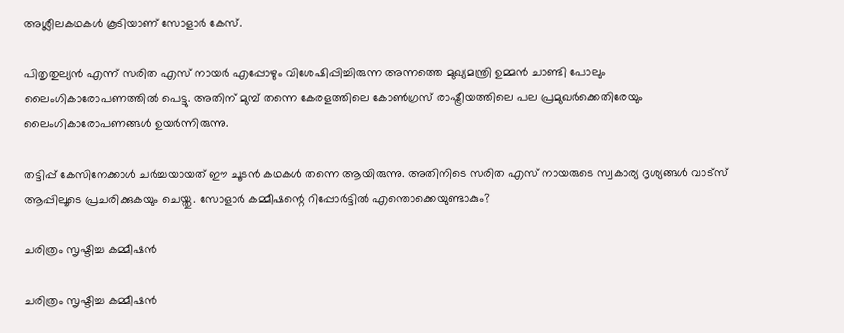അശ്ലീലകഥകള്‍ കൂടിയാണ് സോളാര്‍ കേസ്.

പിതൃതുല്യന്‍ എന്ന് സരിത എസ് നായര്‍ എപ്പോഴും വിശേഷിപ്പിച്ചിരുന്ന അന്നത്തെ മുഖ്യമന്ത്രി ഉമ്മന്‍ ചാണ്ടി പോലും ലൈംഗികാരോപണത്തില്‍ പെട്ടു. അതിന് മുമ്പ് തന്നെ കേരളത്തിലെ കോണ്‍ഗ്രസ് രാഷ്ട്രീയത്തിലെ പല പ്രമുഖര്‍ക്കെതിരേയും ലൈംഗികാരോപണങ്ങള്‍ ഉയര്‍ന്നിരുന്നു.

തട്ടിപ്പ് കേസിനേക്കാള്‍ ചര്‍ച്ചയായത് ഈ ചൂടന്‍ കഥകള്‍ തന്നെ ആയിരുന്നു. അതിനിടെ സരിത എസ് നായരുടെ സ്വകാര്യ ദൃശ്യങ്ങള്‍ വാട്‌സ് ആപ്പിലൂടെ പ്രചരിക്കുകയും ചെയ്തു. സോളാര്‍ കമ്മീഷന്റെ റിപ്പോര്‍ട്ടില്‍ എന്തൊക്കെയുണ്ടാകും?

ചരിത്രം സൃഷ്ടിച്ച കമ്മീഷന്‍

ചരിത്രം സൃഷ്ടിച്ച കമ്മീഷന്‍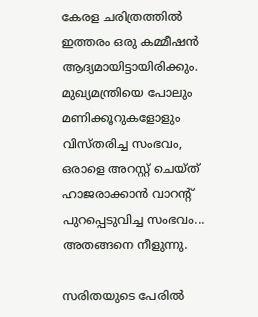കേരള ചരിത്രത്തില്‍ ഇത്തരം ഒരു കമ്മീഷന്‍ ആദ്യമായിട്ടായിരിക്കും. മുഖ്യമന്ത്രിയെ പോലും മണിക്കൂറുകളോളും വിസ്തരിച്ച സംഭവം, ഒരാളെ അറസ്റ്റ് ചെയ്ത് ഹാജരാക്കാന്‍ വാറന്റ് പുറപ്പെടുവിച്ച സംഭവം... അതങ്ങനെ നീളുന്നു.

സരിതയുടെ പേരില്‍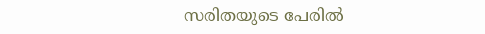സരിതയുടെ പേരില്‍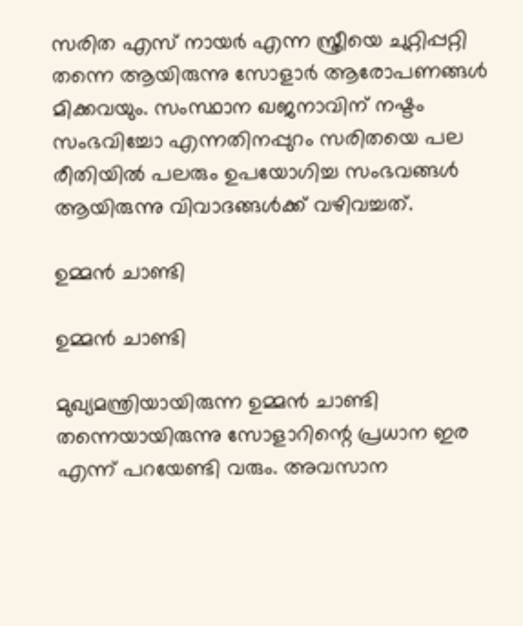സരിത എസ് നായര്‍ എന്ന സ്ത്രീയെ ചുറ്റിപ്പറ്റി തന്നെ ആയിരുന്നു സോളാര്‍ ആരോപണങ്ങള്‍ മിക്കവയും. സംസ്ഥാന ഖജനാവിന് നഷ്ടം സംഭവിച്ചോ എന്നതിനപ്പുറം സരിതയെ പല രീതിയില്‍ പലരും ഉപയോഗിച്ച സംഭവങ്ങള്‍ ആയിരുന്നു വിവാദങ്ങള്‍ക്ക് വഴിവച്ചത്.

ഉമ്മന്‍ ചാണ്ടി

ഉമ്മന്‍ ചാണ്ടി

മുഖ്യമന്ത്രിയായിരുന്ന ഉമ്മന്‍ ചാണ്ടി തന്നെയായിരുന്നു സോളാറിന്റെ പ്രധാന ഇര എന്ന് പറയേണ്ടി വരും. അവസാന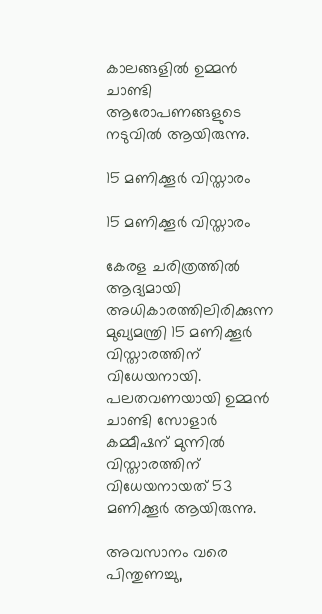കാലങ്ങളില്‍ ഉമ്മന്‍ ചാണ്ടി ആരോപണങ്ങളുടെ നടുവില്‍ ആയിരുന്നു.

15 മണിക്കൂര്‍ വിസ്താരം

15 മണിക്കൂര്‍ വിസ്താരം

കേരള ചരിത്രത്തില്‍ ആദ്യമായി അധികാരത്തിലിരിക്കുന്ന മുഖ്യമന്ത്രി 15 മണിക്കൂര്‍ വിസ്താരത്തിന് വിധേയനായി. പലതവണയായി ഉമ്മന്‍ ചാണ്ടി സോളാര്‍ കമ്മീഷന് മുന്നില്‍ വിസ്താരത്തിന് വിധേയനായത് 53 മണിക്കൂര്‍ ആയിരുന്നു.

അവസാനം വരെ പിന്തുണച്ചു,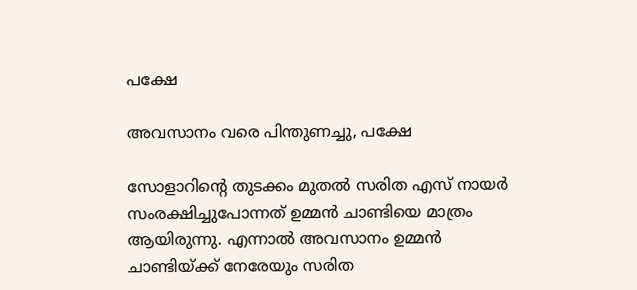പക്ഷേ

അവസാനം വരെ പിന്തുണച്ചു, പക്ഷേ

സോളാറിന്റെ തുടക്കം മുതല്‍ സരിത എസ് നായര്‍ സംരക്ഷിച്ചുപോന്നത് ഉമ്മന്‍ ചാണ്ടിയെ മാത്രം ആയിരുന്നു. എന്നാല്‍ അവസാനം ഉമ്മന്‍ ചാണ്ടിയ്ക്ക് നേരേയും സരിത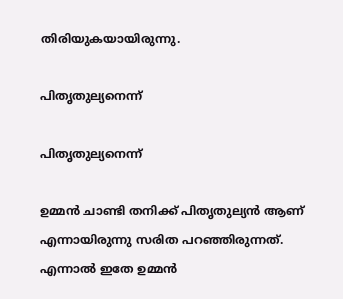തിരിയുകയായിരുന്നു.

പിതൃതുല്യനെന്ന്

പിതൃതുല്യനെന്ന്

ഉമ്മന്‍ ചാണ്ടി തനിക്ക് പിതൃതുല്യന്‍ ആണ് എന്നായിരുന്നു സരിത പറഞ്ഞിരുന്നത്. എന്നാല്‍ ഇതേ ഉമ്മന്‍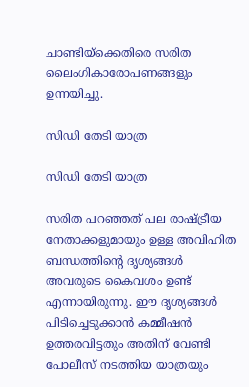ചാണ്ടിയ്‌ക്കെതിരെ സരിത ലൈംഗികാരോപണങ്ങളും ഉന്നയിച്ചു.

സിഡി തേടി യാത്ര

സിഡി തേടി യാത്ര

സരിത പറഞ്ഞത് പല രാഷ്ട്രീയ നേതാക്കളുമായും ഉള്ള അവിഹിത ബന്ധത്തിന്റെ ദൃശ്യങ്ങള്‍ അവരുടെ കൈവശം ഉണ്ട് എന്നായിരുന്നു. ഈ ദൃശ്യങ്ങള്‍ പിടിച്ചെടുക്കാന്‍ കമ്മീഷന്‍ ഉത്തരവിട്ടതും അതിന് വേണ്ടി പോലീസ് നടത്തിയ യാത്രയും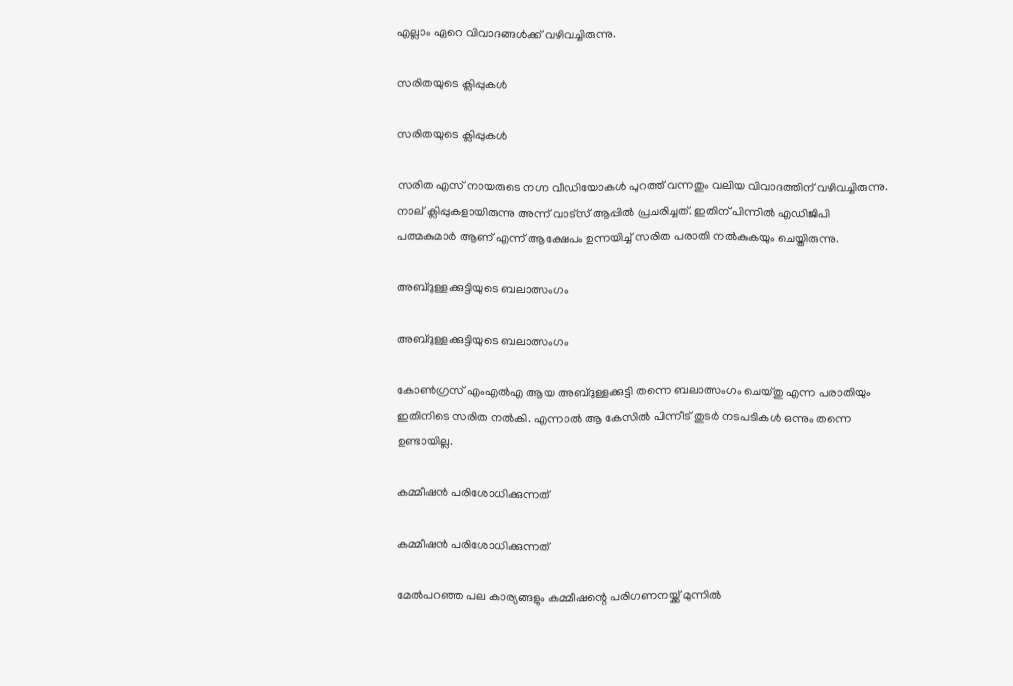എല്ലാം ഏറെ വിവാദങ്ങള്‍ക്ക് വഴിവച്ചിരുന്നു.

സരിതയുടെ ക്ലിപ്പുകള്‍

സരിതയുടെ ക്ലിപ്പുകള്‍

സരിത എസ് നായരുടെ നഗ്ന വീഡിയോകള്‍ പുറത്ത് വന്നതും വലിയ വിവാദത്തിന് വഴിവച്ചിരുന്നു. നാല് ക്ലിപ്പുകളായിരുന്നു അന്ന് വാട്‌സ് ആപ്പില്‍ പ്രചരിച്ചത്. ഇതിന് പിന്നില്‍ എഡിജിപി പത്മകുമാര്‍ ആണ് എന്ന് ആക്ഷേപം ഉന്നയിച്ച് സരിത പരാതി നല്‍കുകയും ചെയ്തിരുന്നു.

അബ്ദുള്ളക്കുട്ടിയുടെ ബലാത്സംഗം

അബ്ദുള്ളക്കുട്ടിയുടെ ബലാത്സംഗം

കോണ്‍ഗ്രസ് എംഎല്‍എ ആയ അബ്ദുള്ളക്കുട്ടി തന്നെ ബലാത്സംഗം ചെയ്തു എന്ന പരാതിയും ഇതിനിടെ സരിത നല്‍കി. എന്നാല്‍ ആ കേസില്‍ പിന്നീട് തുടര്‍ നടപടികള്‍ ഒന്നും തന്നെ ഉണ്ടായില്ല.

കമ്മീഷന്‍ പരിശോധിക്കുന്നത്

കമ്മീഷന്‍ പരിശോധിക്കുന്നത്

മേല്‍പറഞ്ഞ പല കാര്യങ്ങളും കമ്മീഷന്റെ പരിഗണനയ്ക്ക് മുന്നില്‍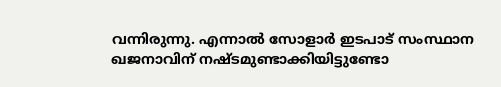വന്നിരുന്നു. എന്നാല്‍ സോളാര്‍ ഇടപാട് സംസ്ഥാന ഖജനാവിന് നഷ്ടമുണ്ടാക്കിയിട്ടുണ്ടോ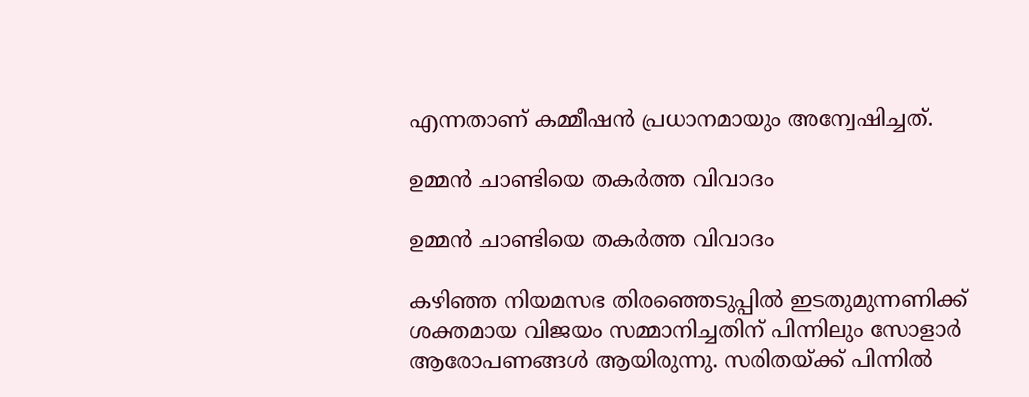എന്നതാണ് കമ്മീഷന്‍ പ്രധാനമായും അന്വേഷിച്ചത്.

ഉമ്മന്‍ ചാണ്ടിയെ തകര്‍ത്ത വിവാദം

ഉമ്മന്‍ ചാണ്ടിയെ തകര്‍ത്ത വിവാദം

കഴിഞ്ഞ നിയമസഭ തിരഞ്ഞെടുപ്പില്‍ ഇടതുമുന്നണിക്ക് ശക്തമായ വിജയം സമ്മാനിച്ചതിന് പിന്നിലും സോളാര്‍ ആരോപണങ്ങള്‍ ആയിരുന്നു. സരിതയ്ക്ക് പിന്നില്‍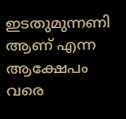ഇടതുമുന്നണി ആണ് എന്ന ആക്ഷേപം വരെ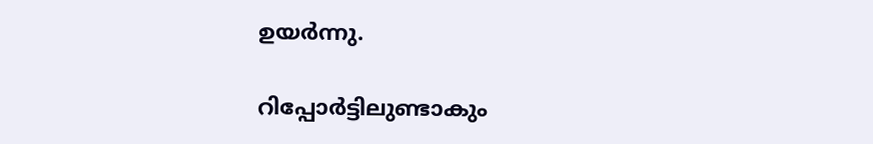ഉയര്‍ന്നു.

റിപ്പോര്‍ട്ടിലുണ്ടാകും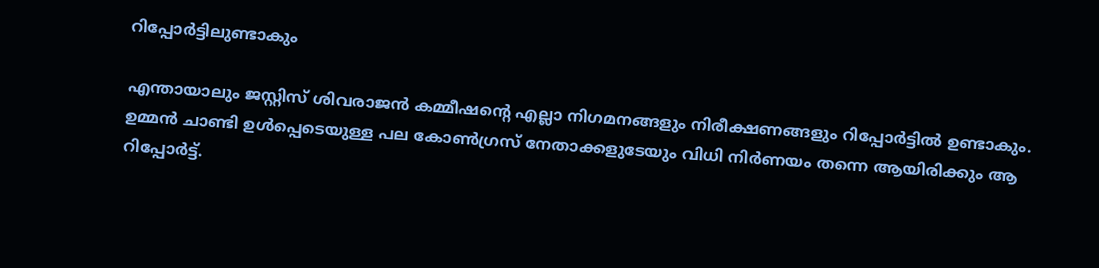റിപ്പോര്‍ട്ടിലുണ്ടാകും

എന്തായാലും ജസ്റ്റിസ് ശിവരാജന്‍ കമ്മീഷന്റെ എല്ലാ നിഗമനങ്ങളും നിരീക്ഷണങ്ങളും റിപ്പോര്‍ട്ടില്‍ ഉണ്ടാകും. ഉമ്മന്‍ ചാണ്ടി ഉള്‍പ്പെടെയുള്ള പല കോണ്‍ഗ്രസ് നേതാക്കളുടേയും വിധി നിര്‍ണയം തന്നെ ആയിരിക്കും ആ റിപ്പോര്‍ട്ട്.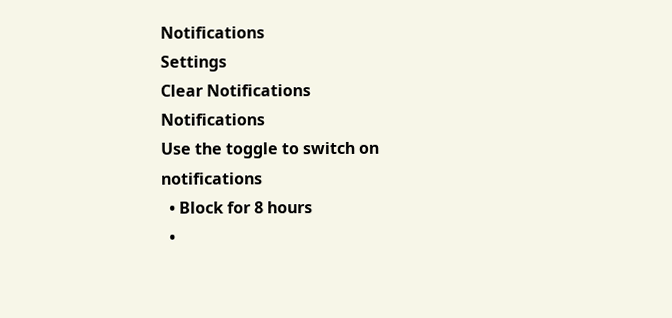Notifications
Settings
Clear Notifications
Notifications
Use the toggle to switch on notifications
  • Block for 8 hours
  •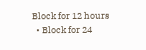Block for 12 hours
  • Block for 24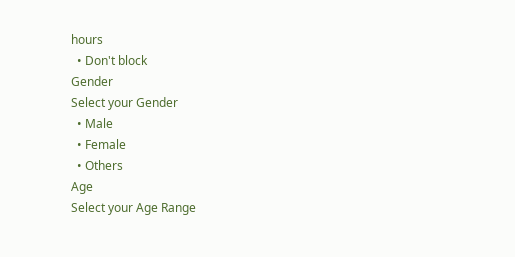hours
  • Don't block
Gender
Select your Gender
  • Male
  • Female
  • Others
Age
Select your Age Range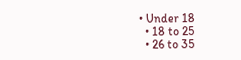• Under 18
  • 18 to 25
  • 26 to 35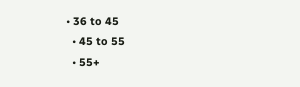• 36 to 45
  • 45 to 55
  • 55+